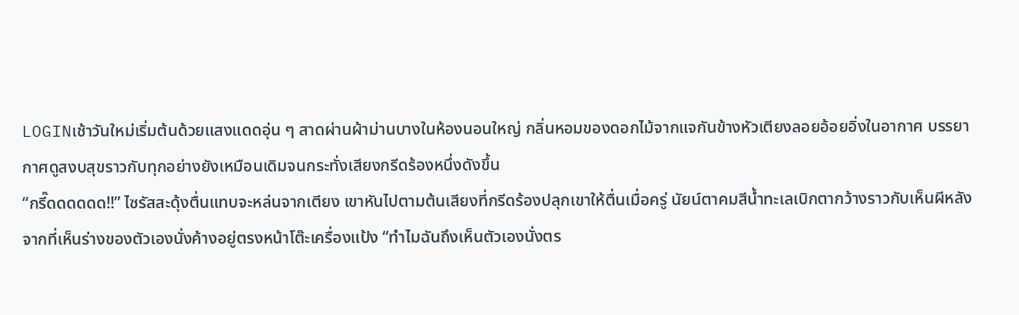LOGINเช้าวันใหม่เริ่มต้นด้วยแสงแดดอุ่น ๆ สาดผ่านผ้าม่านบางในห้องนอนใหญ่ กลิ่นหอมของดอกไม้จากแจกันข้างหัวเตียงลอยอ้อยอิ่งในอากาศ บรรยากาศดูสงบสุขราวกับทุกอย่างยังเหมือนเดิมจนกระทั่งเสียงกรีดร้องหนึ่งดังขึ้น
“กรี๊ดดดดดด!!” ไซรัสสะดุ้งตื่นแทบจะหล่นจากเตียง เขาหันไปตามต้นเสียงที่กรีดร้องปลุกเขาให้ตื่นเมื่อครู่ นัยน์ตาคมสีน้ำทะเลเบิกตากว้างราวกับเห็นผีหลังจากที่เห็นร่างของตัวเองนั่งค้างอยู่ตรงหน้าโต๊ะเครื่องแป้ง “ทำไมฉันถึงเห็นตัวเองนั่งตร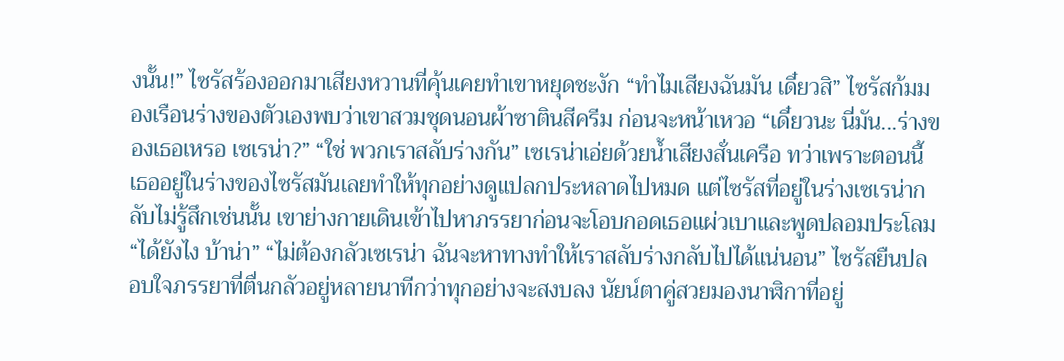งนั้น!” ไซรัสร้องออกมาเสียงหวานที่คุ้นเคยทำเขาหยุดชะงัก “ทำไมเสียงฉันมัน เดี๋ยวสิ” ไซรัสก้มมองเรือนร่างของตัวเองพบว่าเขาสวมชุดนอนผ้าซาตินสีครีม ก่อนจะหน้าเหวอ “เดี๋ยวนะ นี่มัน...ร่างของเธอเหรอ เซเรน่า?” “ใช่ พวกเราสลับร่างกัน” เซเรน่าเอ่ยด้วยน้ำเสียงสั่นเครือ ทว่าเพราะตอนนี้เธออยู่ในร่างของไซรัสมันเลยทำให้ทุกอย่างดูแปลกประหลาดไปหมด แต่ไซรัสที่อยู่ในร่างเซเรน่ากลับไม่รู้สึกเช่นนั้น เขาย่างกายเดินเข้าไปหาภรรยาก่อนจะโอบกอดเธอแผ่วเบาและพูดปลอมประโลม “ได้ยังไง บ้าน่า” “ไม่ต้องกลัวเซเรน่า ฉันจะหาทางทำให้เราสลับร่างกลับไปได้แน่นอน” ไซรัสยืนปลอบใจภรรยาที่ตื่นกลัวอยู่หลายนาทีกว่าทุกอย่างจะสงบลง นัยน์ตาคู่สวยมองนาฬิกาที่อยู่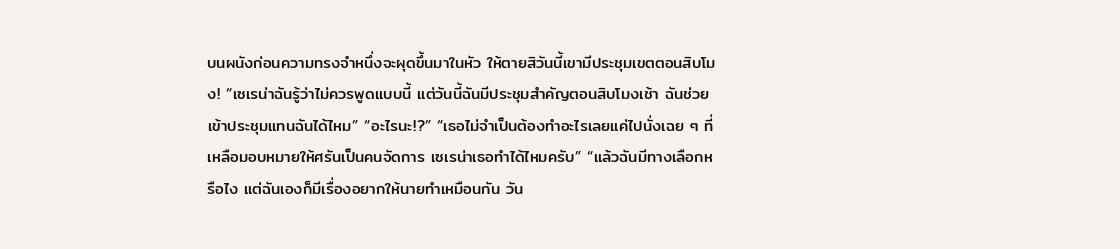บนผนังก่อนความทรงจำหนึ่งจะผุดขึ้นมาในหัว ให้ตายสิวันนี้เขามีประชุมเขตตอนสิบโมง! “เซเรน่าฉันรู้ว่าไม่ควรพูดแบบนี้ แต่วันนี้ฉันมีประชุมสำคัญตอนสิบโมงเช้า ฉันช่วยเข้าประชุมแทนฉันได้ไหม” “อะไรนะ!?” “เธอไม่จำเป็นต้องทำอะไรเลยแค่ไปนั่งเฉย ๆ ที่เหลือมอบหมายให้ศรันเป็นคนจัดการ เซเรน่าเธอทำได้ไหมครับ” “แล้วฉันมีทางเลือกหรือไง แต่ฉันเองก็มีเรื่องอยากให้นายทำเหมือนกัน วัน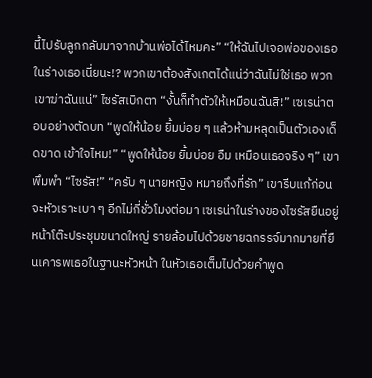นี้ไปรับลูกกลับมาจากบ้านพ่อได้ไหมคะ” “ให้ฉันไปเจอพ่อของเธอในร่างเธอเนี่ยนะ!? พวกเขาต้องสังเกตได้แน่ว่าฉันไม่ใช่เธอ พวกเขาฆ่าฉันแน่” ไซรัสเบิกตา “งั้นก็ทำตัวให้เหมือนฉันสิ!” เซเรน่าตอบอย่างตัดบท “พูดให้น้อย ยิ้มบ่อย ๆ แล้วห้ามหลุดเป็นตัวเองเด็ดขาด เข้าใจไหม!” “พูดให้น้อย ยิ้มบ่อย อืม เหมือนเธอจริง ๆ” เขาพึมพำ “ไซรัส!” “ครับ ๆ นายหญิง หมายถึงที่รัก” เขารีบแก้ก่อนจะหัวเราะเบา ๆ อีกไม่กี่ชั่วโมงต่อมา เซเรน่าในร่างของไซรัสยืนอยู่หน้าโต๊ะประชุมขนาดใหญ่ รายล้อมไปด้วยชายฉกรรจ์มากมายที่ยืนเคารพเธอในฐานะหัวหน้า ในหัวเธอเต็มไปด้วยคำพูด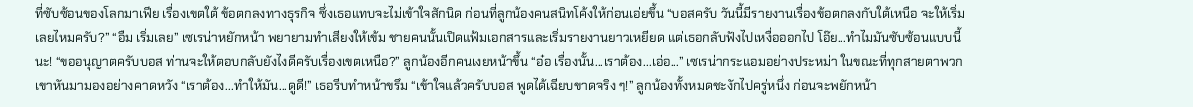ที่ซับซ้อนของโลกมาเฟีย เรื่องเขตใต้ ข้อตกลงทางธุรกิจ ซึ่งเธอแทบจะไม่เข้าใจสักนิด ก่อนที่ลูกน้องคนสนิทโค้งให้ก่อนเอ่ยขึ้น “บอสครับ วันนี้มีรายงานเรื่องข้อตกลงกับใต้เหนือ จะให้เริ่มเลยไหมครับ?” “อืม เริ่มเลย” เซเรน่าหยักหน้า พยายามทำเสียงให้เข้ม ชายคนนั้นเปิดแฟ้มเอกสารและเริ่มรายงานยาวเหยียด แต่เธอกลับฟังไปเหงื่อออกไป โอ๊ย...ทำไมมันซับซ้อนแบบนี้นะ! “ขออนุญาตครับบอส ท่านจะให้ตอบกลับยังไงดีครับเรื่องเขตเหนือ?” ลูกน้องอีกคนเงยหน้าขึ้น “อ๋อ เรื่องนั้น...เราต้อง...เอ่อ...” เซเรน่ากระแอมอย่างประหม่า ในขณะที่ทุกสายตาพวกเขาหันมามองอย่างคาดหวัง “เราต้อง...ทำให้มัน...ดูดี!” เธอรีบทำหน้าขรึม “เข้าใจแล้วครับบอส พูดได้เฉียบขาดจริง ๆ!” ลูกน้องทั้งหมดชะงักไปครู่หนึ่ง ก่อนจะพยักหน้า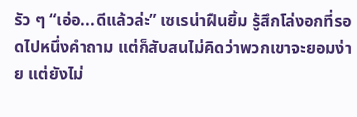รัว ๆ “เอ่อ...ดีแล้วล่ะ” เซเรน่าฝืนยิ้ม รู้สึกโล่งอกที่รอดไปหนึ่งคำถาม แต่ก็สับสนไม่คิดว่าพวกเขาจะยอมง่าย แต่ยังไม่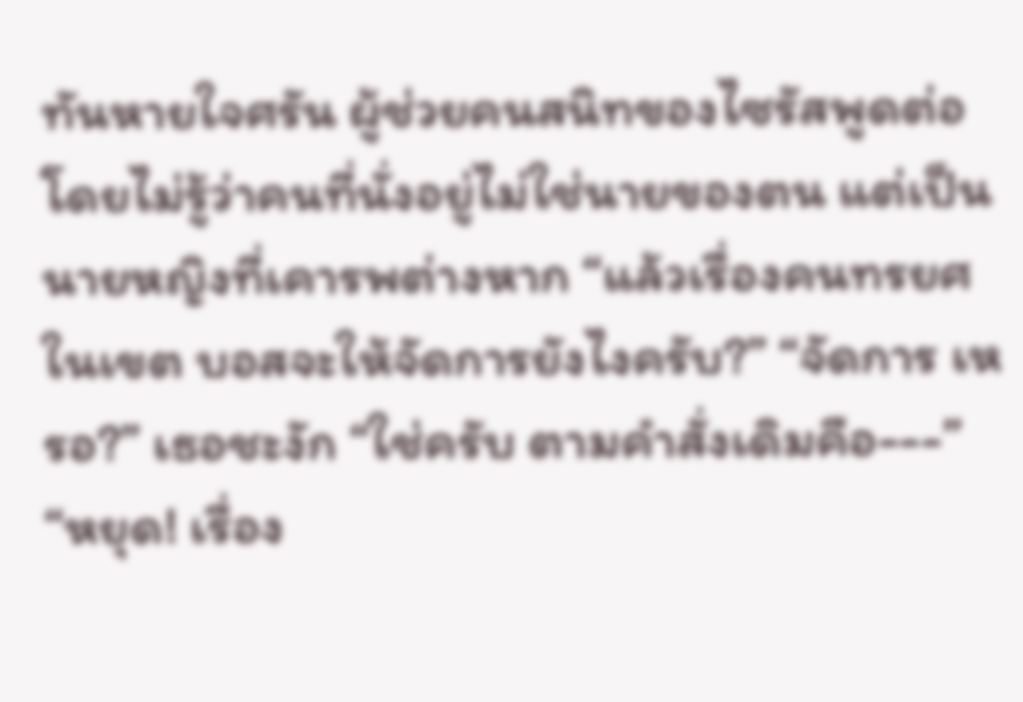ทันหายใจศรัน ผู้ช่วยคนสนิทของไซรัสพูดต่อ โดยไม่รู้ว่าคนที่นั่งอยู่ไม่ใช่นายของตน แต่เป็นนายหญิงที่เคารพต่างหาก “แล้วเรื่องคนทรยศในเขต บอสจะให้จัดการยังไงครับ?” “จัดการ เหรอ?” เธอชะงัก “ใช่ครับ ตามคำสั่งเดิมคือ---” “หยุด! เรื่อง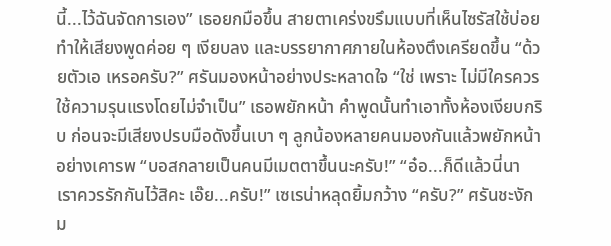นี้...ไว้ฉันจัดการเอง” เธอยกมือขึ้น สายตาเคร่งขรึมแบบที่เห็นไซรัสใช้บ่อย ทำให้เสียงพูดค่อย ๆ เงียบลง และบรรยากาศภายในห้องตึงเครียดขึ้น “ด้วยตัวเอ เหรอครับ?” ศรันมองหน้าอย่างประหลาดใจ “ใช่ เพราะ ไม่มีใครควรใช้ความรุนแรงโดยไม่จำเป็น” เธอพยักหน้า คำพูดนั้นทำเอาทั้งห้องเงียบกริบ ก่อนจะมีเสียงปรบมือดังขึ้นเบา ๆ ลูกน้องหลายคนมองกันแล้วพยักหน้าอย่างเคารพ “บอสกลายเป็นคนมีเมตตาขึ้นนะครับ!” “อ๋อ...ก็ดีแล้วนี่นา เราควรรักกันไว้สิคะ เอ๊ย...ครับ!” เซเรน่าหลุดยิ้มกว้าง “ครับ?” ศรันชะงัก ม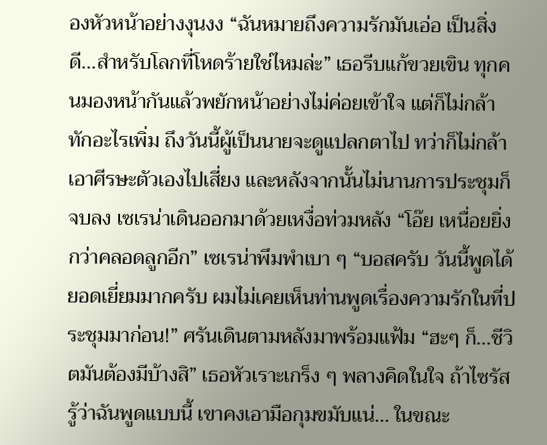องหัวหน้าอย่างงุนงง “ฉันหมายถึงความรักมันเอ่อ เป็นสิ่งดี...สำหรับโลกที่โหดร้ายใช่ไหมล่ะ” เธอรีบแก้ขวยเขิน ทุกคนมองหน้ากันแล้วพยักหน้าอย่างไม่ค่อยเข้าใจ แต่ก็ไม่กล้าทักอะไรเพิ่ม ถึงวันนี้ผู้เป็นนายจะดูแปลกตาไป ทว่าก็ไม่กล้าเอาศีรษะตัวเองไปเสี่ยง และหลังจากนั้นไม่นานการประชุมก็จบลง เซเรน่าเดินออกมาด้วยเหงื่อท่วมหลัง “โอ๊ย เหนื่อยยิ่งกว่าคลอดลูกอีก” เซเรน่าพึมพำเบา ๆ “บอสครับ วันนี้พูดได้ยอดเยี่ยมมากครับ ผมไม่เคยเห็นท่านพูดเรื่องความรักในที่ประชุมมาก่อน!” ศรันเดินตามหลังมาพร้อมแฟ้ม “ฮะๆ ก็...ชีวิตมันต้องมีบ้างสิ” เธอหัวเราะเกร็ง ๆ พลางคิดในใจ ถ้าไซรัสรู้ว่าฉันพูดแบบนี้ เขาคงเอามือกุมขมับแน่... ในขณะ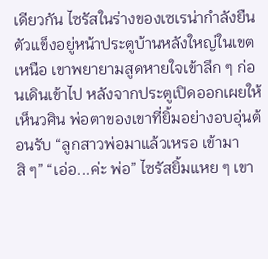เดียวกัน ไซรัสในร่างของเซเรน่ากำลังยืนตัวแข็งอยู่หน้าประตูบ้านหลังใหญ่ในเขตเหนือ เขาพยายามสูดหายใจเข้าลึก ๆ ก่อนเดินเข้าไป หลังจากประตูเปิดออกเผยให้เห็นวศิน พ่อตาของเขาที่ยิ้มอย่างอบอุ่นต้อนรับ “ลูกสาวพ่อมาแล้วเหรอ เข้ามาสิ ๆ” “เอ่อ...ค่ะ พ่อ” ไซรัสยิ้มแหย ๆ เขา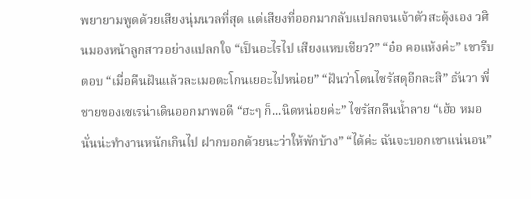พยายามพูดด้วยเสียงนุ่มนวลที่สุด แต่เสียงที่ออกมากลับแปลกจนเจ้าตัวสะดุ้งเอง วศินมองหน้าลูกสาวอย่างแปลกใจ “เป็นอะไรไป เสียงแหบเชียว?” “อ๋อ คอแห้งค่ะ” เขารีบตอบ “เมื่อคืนฝันแล้วละเมอตะโกนเยอะไปหน่อย” “ฝันว่าโดนไซรัสดุอีกละสิ” ธันวา พี่ชายของเซเรน่าเดินออกมาพอดี “ฮะๆ ก็...นิดหน่อยค่ะ” ไซรัสกลืนน้ำลาย “เฮ้อ หมอนั่นน่ะทำงานหนักเกินไป ฝากบอกด้วยนะว่าให้พักบ้าง” “ได้ค่ะ ฉันจะบอกเขาแน่นอน”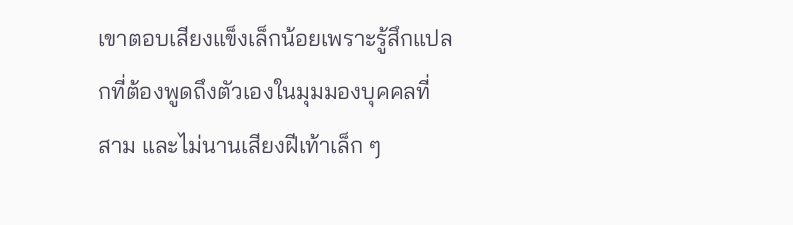เขาตอบเสียงแข็งเล็กน้อยเพราะรู้สึกแปลกที่ต้องพูดถึงตัวเองในมุมมองบุคคลที่สาม และไม่นานเสียงฝีเท้าเล็ก ๆ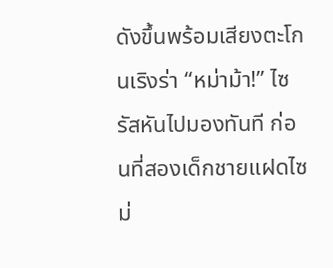ดังขึ้นพร้อมเสียงตะโกนเริงร่า “หม่าม้า!” ไซรัสหันไปมองทันที ก่อนที่สองเด็กชายแฝดไซม่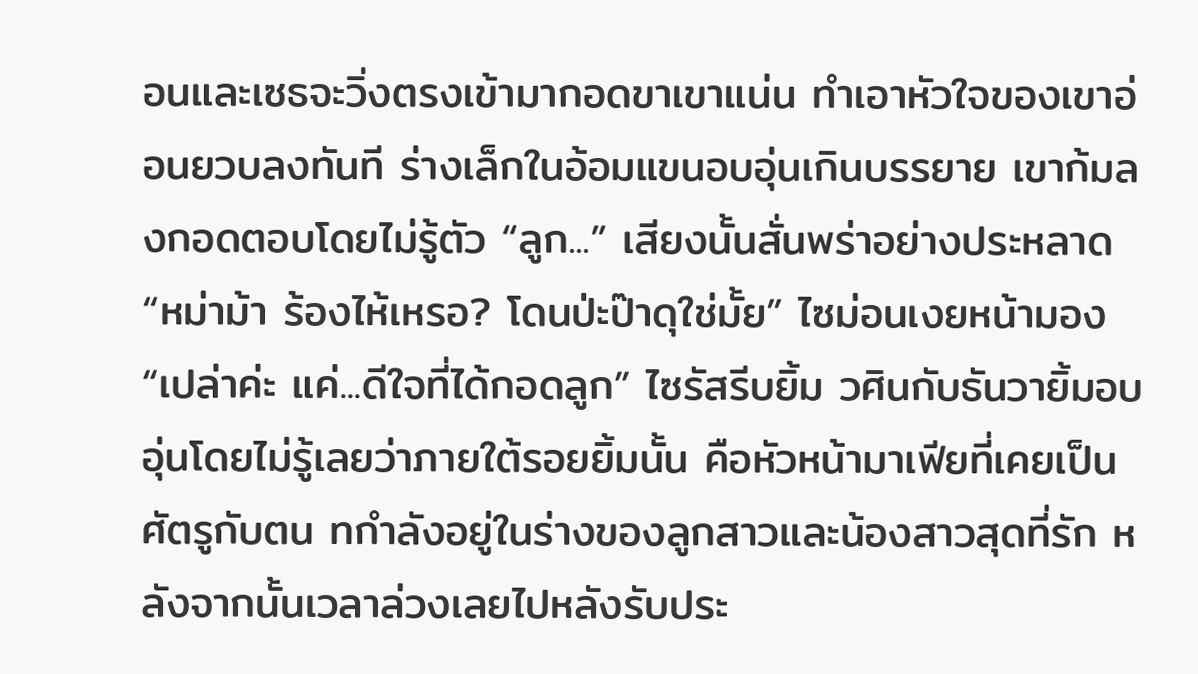อนและเซธจะวิ่งตรงเข้ามากอดขาเขาแน่น ทำเอาหัวใจของเขาอ่อนยวบลงทันที ร่างเล็กในอ้อมแขนอบอุ่นเกินบรรยาย เขาก้มลงกอดตอบโดยไม่รู้ตัว “ลูก...” เสียงนั้นสั่นพร่าอย่างประหลาด “หม่าม้า ร้องไห้เหรอ? โดนป่ะป๊าดุใช่มั้ย” ไซม่อนเงยหน้ามอง “เปล่าค่ะ แค่...ดีใจที่ได้กอดลูก” ไซรัสรีบยิ้ม วศินกับธันวายิ้มอบอุ่นโดยไม่รู้เลยว่าภายใต้รอยยิ้มนั้น คือหัวหน้ามาเฟียที่เคยเป็นศัตรูกับตน ทกำลังอยู่ในร่างของลูกสาวและน้องสาวสุดที่รัก หลังจากนั้นเวลาล่วงเลยไปหลังรับประ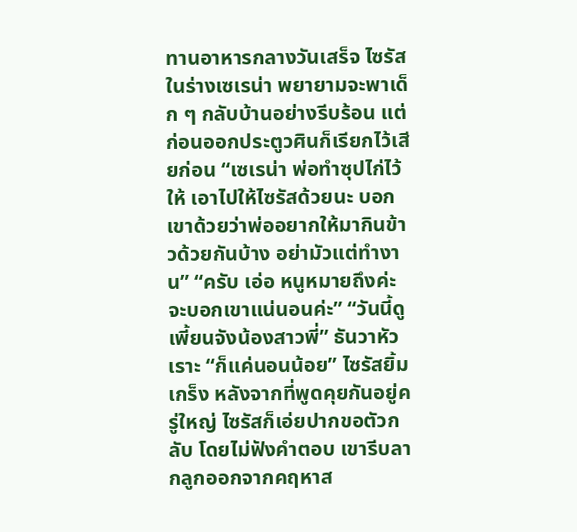ทานอาหารกลางวันเสร็จ ไซรัสในร่างเซเรน่า พยายามจะพาเด็ก ๆ กลับบ้านอย่างรีบร้อน แต่ก่อนออกประตูวศินก็เรียกไว้เสียก่อน “เซเรน่า พ่อทำซุปไก่ไว้ให้ เอาไปให้ไซรัสด้วยนะ บอกเขาด้วยว่าพ่ออยากให้มากินข้าวด้วยกันบ้าง อย่ามัวแต่ทำงาน” “ครับ เอ่อ หนูหมายถึงค่ะ จะบอกเขาแน่นอนค่ะ” “วันนี้ดูเพี้ยนจังน้องสาวพี่” ธันวาหัวเราะ “ก็แค่นอนน้อย” ไซรัสยิ้มเกร็ง หลังจากที่พูดคุยกันอยู่ครู่ใหญ่ ไซรัสก็เอ่ยปากขอตัวกลับ โดยไม่ฟังคำตอบ เขารีบลากลูกออกจากคฤหาส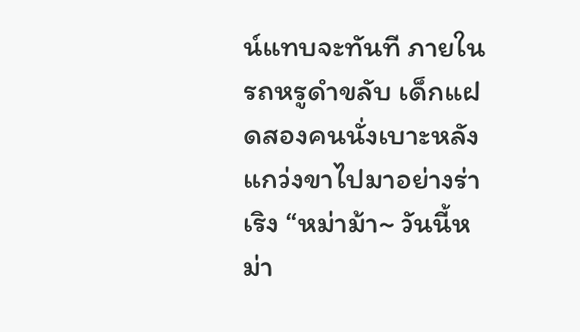น์แทบจะทันที ภายในรถหรูดำขลับ เด็กแฝดสองคนนั่งเบาะหลังแกว่งขาไปมาอย่างร่าเริง “หม่าม้า~ วันนี้หม่า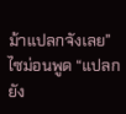ม้าแปลกจังเลย” ไซม่อนพูด “แปลกยัง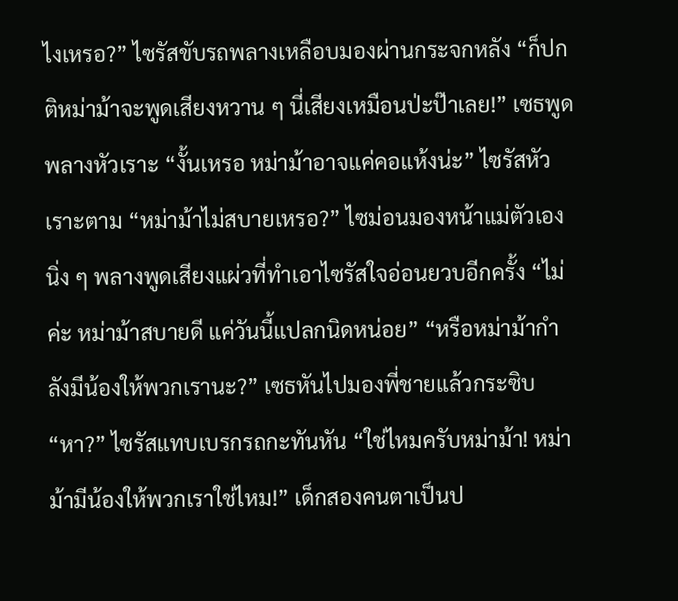ไงเหรอ?” ไซรัสขับรถพลางเหลือบมองผ่านกระจกหลัง “ก็ปกติหม่าม้าจะพูดเสียงหวาน ๆ นี่เสียงเหมือนป่ะป๊าเลย!” เซธพูดพลางหัวเราะ “งั้นเหรอ หม่าม้าอาจแค่คอแห้งน่ะ” ไซรัสหัวเราะตาม “หม่าม้าไม่สบายเหรอ?” ไซม่อนมองหน้าแม่ตัวเองนิ่ง ๆ พลางพูดเสียงแผ่วที่ทำเอาไซรัสใจอ่อนยวบอีกครั้ง “ไม่ค่ะ หม่าม้าสบายดี แค่วันนี้แปลกนิดหน่อย” “หรือหม่าม้ากำลังมีน้องให้พวกเรานะ?” เซธหันไปมองพี่ชายแล้วกระซิบ “หา?” ไซรัสแทบเบรกรถกะทันหัน “ใช่ไหมครับหม่าม้า! หม่าม้ามีน้องให้พวกเราใช่ไหม!” เด็กสองคนตาเป็นป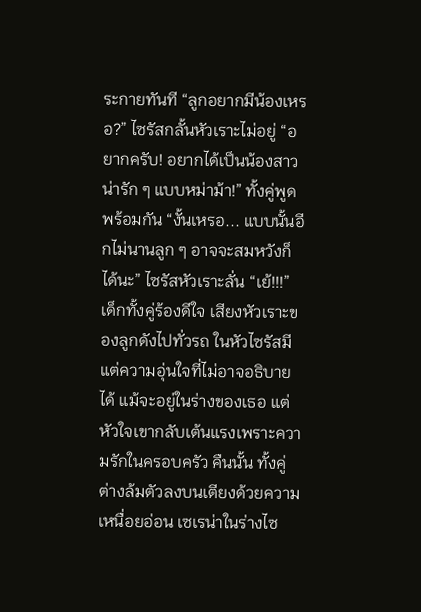ระกายทันที “ลูกอยากมีน้องเหรอ?” ไซรัสกลั้นหัวเราะไม่อยู่ “อยากครับ! อยากได้เป็นน้องสาว น่ารัก ๆ แบบหม่าม้า!” ทั้งคู่พูดพร้อมกัน “งั้นเหรอ... แบบนั้นอีกไม่นานลูก ๆ อาจจะสมหวังก็ได้นะ” ไซรัสหัวเราะลั่น “เย้!!!” เด็กทั้งคู่ร้องดีใจ เสียงหัวเราะของลูกดังไปทั่วรถ ในหัวไซรัสมีแต่ความอุ่นใจที่ไม่อาจอธิบายได้ แม้จะอยู่ในร่างของเธอ แต่หัวใจเขากลับเต้นแรงเพราะความรักในครอบครัว คืนนั้น ทั้งคู่ต่างล้มตัวลงบนเตียงด้วยความเหนื่อยอ่อน เซเรน่าในร่างไซ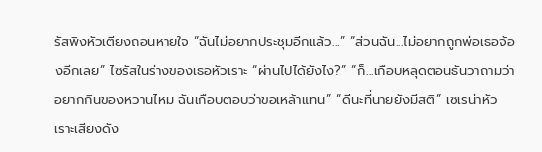รัสพิงหัวเตียงถอนหายใจ “ฉันไม่อยากประชุมอีกแล้ว...” “ส่วนฉัน...ไม่อยากถูกพ่อเธอจ้องอีกเลย” ไซรัสในร่างของเธอหัวเราะ “ผ่านไปได้ยังไง?” “ก็...เกือบหลุดตอนธันวาถามว่าอยากกินของหวานไหม ฉันเกือบตอบว่าขอเหล้าแทน” “ดีนะที่นายยังมีสติ” เซเรน่าหัวเราะเสียงดัง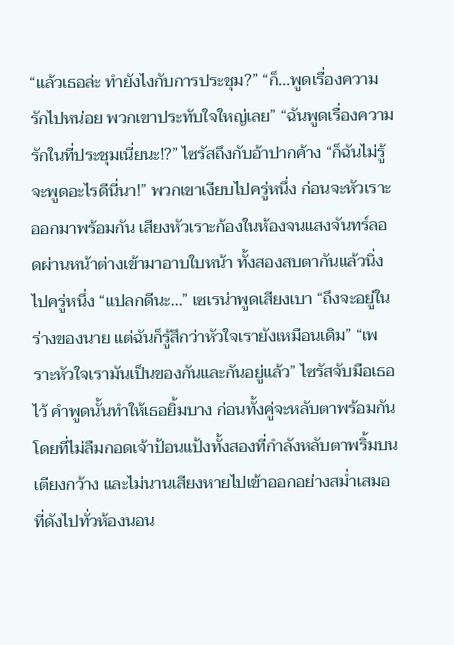“แล้วเธอล่ะ ทำยังไงกับการประชุม?” “ก็...พูดเรื่องความรักไปหน่อย พวกเขาประทับใจใหญ่เลย” “ฉันพูดเรื่องความรักในที่ประชุมเนี่ยนะ!?” ไซรัสถึงกับอ้าปากค้าง “ก็ฉันไม่รู้จะพูดอะไรดีนี่นา!” พวกเขาเงียบไปครู่หนึ่ง ก่อนจะหัวเราะออกมาพร้อมกัน เสียงหัวเราะก้องในห้องจนแสงจันทร์ลอดผ่านหน้าต่างเข้ามาอาบใบหน้า ทั้งสองสบตากันแล้วนิ่งไปครู่หนึ่ง “แปลกดีนะ...” เซเรน่าพูดเสียงเบา “ถึงจะอยู่ในร่างของนาย แต่ฉันก็รู้สึกว่าหัวใจเรายังเหมือนเดิม” “เพราะหัวใจเรามันเป็นของกันและกันอยู่แล้ว” ไซรัสจับมือเธอไว้ คำพูดนั้นทำให้เธอยิ้มบาง ก่อนทั้งคู่จะหลับตาพร้อมกัน โดยที่ไม่ลืมกอดเจ้าป้อนแป้งทั้งสองที่กำลังหลับตาพริ้มบนเตียงกว้าง และไม่นานเสียงหายไปเข้าออกอย่างสม่ำเสมอที่ดังไปทั่วห้องนอน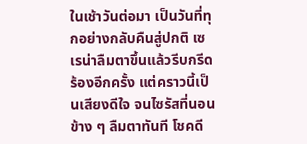ในเช้าวันต่อมา เป็นวันที่ทุกอย่างกลับคืนสู่ปกติ เซเรน่าลืมตาขึ้นแล้วรีบกรีดร้องอีกครั้ง แต่คราวนี้เป็นเสียงดีใจ จนไซรัสที่นอนข้าง ๆ ลืมตาทันที โชคดี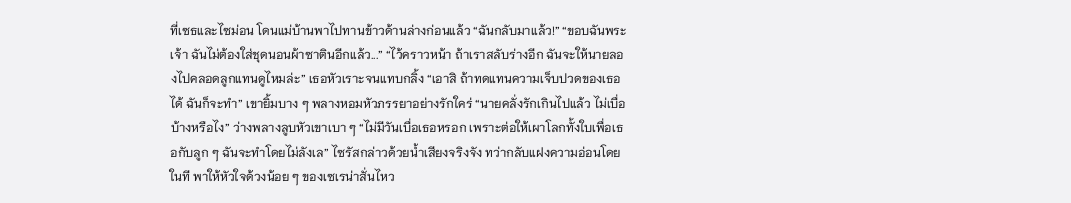ที่เซธและไซม่อน โดนแม่บ้านพาไปทานข้าวด้านล่างก่อนแล้ว “ฉันกลับมาแล้ว!” “ขอบฉันพระเจ้า ฉันไม่ต้องใส่ชุดนอนผ้าซาตินอีกแล้ว...” “ไว้คราวหน้า ถ้าเราสลับร่างอีก ฉันจะให้นายลองไปคลอดลูกแทนดูไหมล่ะ” เธอหัวเราะจนแทบกลิ้ง “เอาสิ ถ้าทดแทนความเจ็บปวดของเธอได้ ฉันก็จะทำ” เขายิ้มบาง ๆ พลางหอมหัวภรรยาอย่างรักใคร่ “นายคลั่งรักเกินไปแล้ว ไม่เบื่อบ้างหรือไง” ว่างพลางลูบหัวเขาเบา ๆ “ไม่มีวันเบื่อเธอหรอก เพราะต่อให้เผาโลกทั้งใบเพื่อเธอกับลูก ๆ ฉันจะทำโดยไม่ลังเล” ไซรัสกล่าวด้วยน้ำเสียงจริงจัง ทว่ากลับแฝงความอ่อนโดยในที พาให้หัวใจด้วงน้อย ๆ ของเซเรน่าสั่นไหว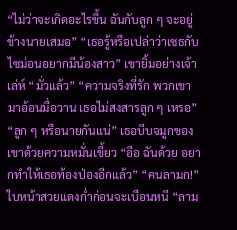“ไม่ว่าจะเกิดอะไรขึ้น ฉันกับลูก ๆ จะอยู่ข้างนายเสมอ” “เธอรู้หรือเปล่าว่าเซธกับไซม่อนอยากมีน้องสาว” เขายิ้มอย่างเจ้าเล่ห์ “มั่วแล้ว” “ความจริงที่รัก พวกเขามาอ้อนมื่อวาน เธอไม่สงสารลูก ๆ เหรอ” “ลูก ๆ หรือนายกันแน่” เธอบีบจมูกของเขาด้วยความหมั่นเขี้ยว “อือ ฉันด้วย อยากทำให้เธอท้องป่องอีกแล้ว” “คนลามก!” ใบหน้าสวยแดงก่ำก่อนจะเบือนหนี “ลาม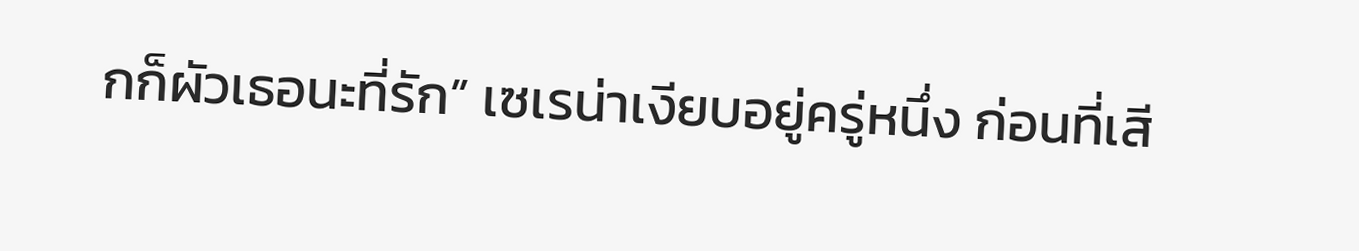กก็ผัวเธอนะที่รัก” เซเรน่าเงียบอยู่ครู่หนึ่ง ก่อนที่เสี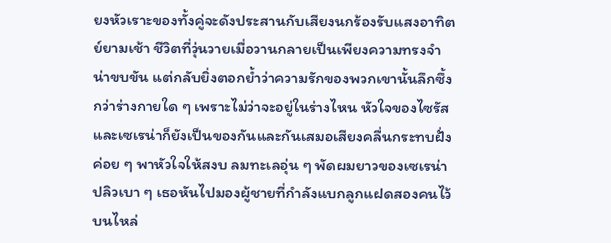ยงหัวเราะของทั้งคู่จะดังประสานกับเสียงนกร้องรับแสงอาทิตย์ยามเช้า ชีวิตที่วุ่นวายเมื่อวานกลายเป็นเพียงความทรงจำน่าขบขัน แต่กลับยิ่งตอกย้ำว่าความรักของพวกเขานั้นลึกซึ้งกว่าร่างกายใด ๆ เพราะไม่ว่าจะอยู่ในร่างไหน หัวใจของไซรัสและเซเรน่าก็ยังเป็นของกันและกันเสมอเสียงคลื่นกระทบฝั่งค่อย ๆ พาหัวใจให้สงบ ลมทะเลอุ่น ๆ พัดผมยาวของเซเรน่าปลิวเบา ๆ เธอหันไปมองผู้ชายที่กำลังแบกลูกแฝดสองคนไว้บนไหล่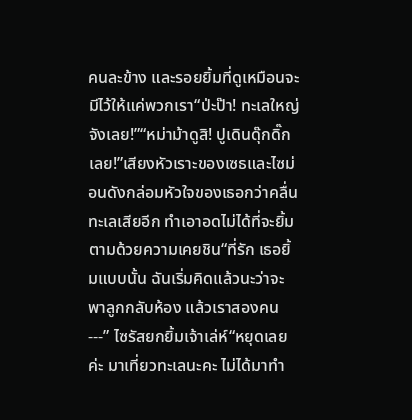คนละข้าง และรอยยิ้มที่ดูเหมือนจะมีไว้ให้แค่พวกเรา“ป่ะป๊า! ทะเลใหญ่จังเลย!”“หม่าม้าดูสิ! ปูเดินดุ๊กดิ๊กเลย!”เสียงหัวเราะของเซธและไซม่อนดังกล่อมหัวใจของเธอกว่าคลื่นทะเลเสียอีก ทำเอาอดไม่ได้ที่จะยิ้มตามด้วยความเคยชิน“ที่รัก เธอยิ้มแบบนั้น ฉันเริ่มคิดแล้วนะว่าจะพาลูกกลับห้อง แล้วเราสองคน---” ไซรัสยกยิ้มเจ้าเล่ห์“หยุดเลยค่ะ มาเที่ยวทะเลนะคะ ไม่ได้มาทำ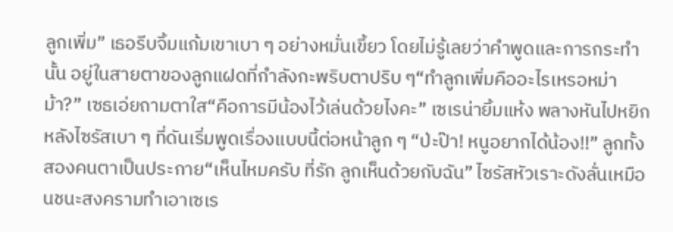ลูกเพิ่ม” เธอรีบจิ้มแก้มเขาเบา ๆ อย่างหมั่นเขี้ยว โดยไม่รู้เลยว่าคำพูดและการกระทำนั้น อยู่ในสายตาของลูกแฝดที่กำลังกะพริบตาปริบ ๆ“ทำลูกเพิ่มคืออะไรเหรอหม่าม้า?” เซธเอ่ยถามตาใส“คือการมีน้องไว้เล่นด้วยไงคะ” เซเรน่ายิ้มแห้ง พลางหันไปหยิกหลังไซรัสเบา ๆ ที่ดันเริ่มพูดเรื่องแบบนี้ต่อหน้าลูก ๆ “ป่ะป๊า! หนูอยากได้น้อง!!” ลูกทั้งสองคนตาเป็นประกาย“เห็นไหมครับ ที่รัก ลูกเห็นด้วยกับฉัน” ไซรัสหัวเราะดังลั่นเหมือนชนะสงครามทำเอาเซเร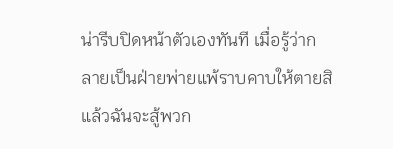น่ารีบปิดหน้าตัวเองทันที เมื่อรู้ว่ากลายเป็นฝ่ายพ่ายแพ้ราบคาบให้ตายสิ แล้วฉันจะสู้พวก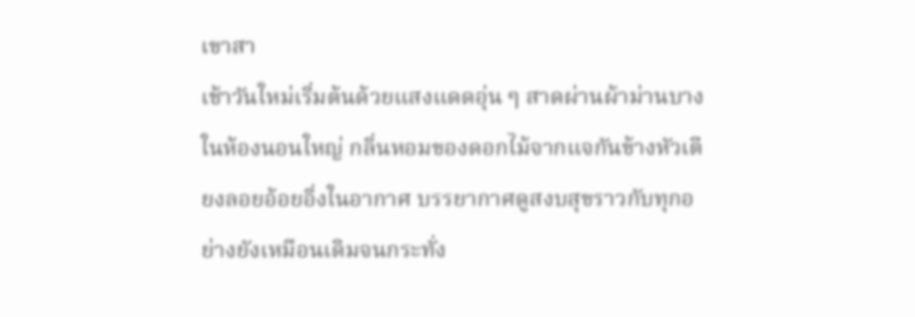เขาสา
เช้าวันใหม่เริ่มต้นด้วยแสงแดดอุ่น ๆ สาดผ่านผ้าม่านบางในห้องนอนใหญ่ กลิ่นหอมของดอกไม้จากแจกันข้างหัวเตียงลอยอ้อยอิ่งในอากาศ บรรยากาศดูสงบสุขราวกับทุกอย่างยังเหมือนเดิมจนกระทั่ง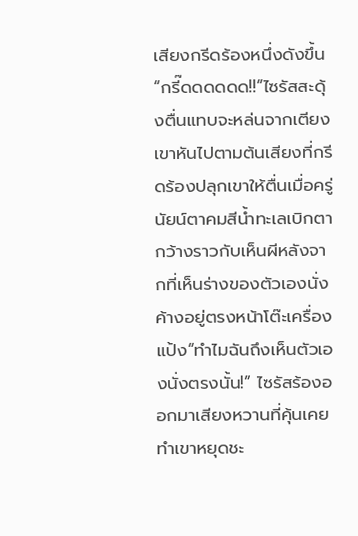เสียงกรีดร้องหนึ่งดังขึ้น“กรี๊ดดดดดด!!”ไซรัสสะดุ้งตื่นแทบจะหล่นจากเตียง เขาหันไปตามต้นเสียงที่กรีดร้องปลุกเขาให้ตื่นเมื่อครู่ นัยน์ตาคมสีน้ำทะเลเบิกตากว้างราวกับเห็นผีหลังจากที่เห็นร่างของตัวเองนั่งค้างอยู่ตรงหน้าโต๊ะเครื่องแป้ง“ทำไมฉันถึงเห็นตัวเองนั่งตรงนั้น!” ไซรัสร้องออกมาเสียงหวานที่คุ้นเคยทำเขาหยุดชะ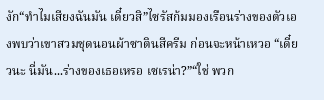งัก“ทำไมเสียงฉันมัน เดี๋ยวสิ”ไซรัสก้มมองเรือนร่างของตัวเองพบว่าเขาสวมชุดนอนผ้าซาตินสีครีม ก่อนจะหน้าเหวอ “เดี๋ยวนะ นี่มัน...ร่างของเธอเหรอ เซเรน่า?”“ใช่ พวก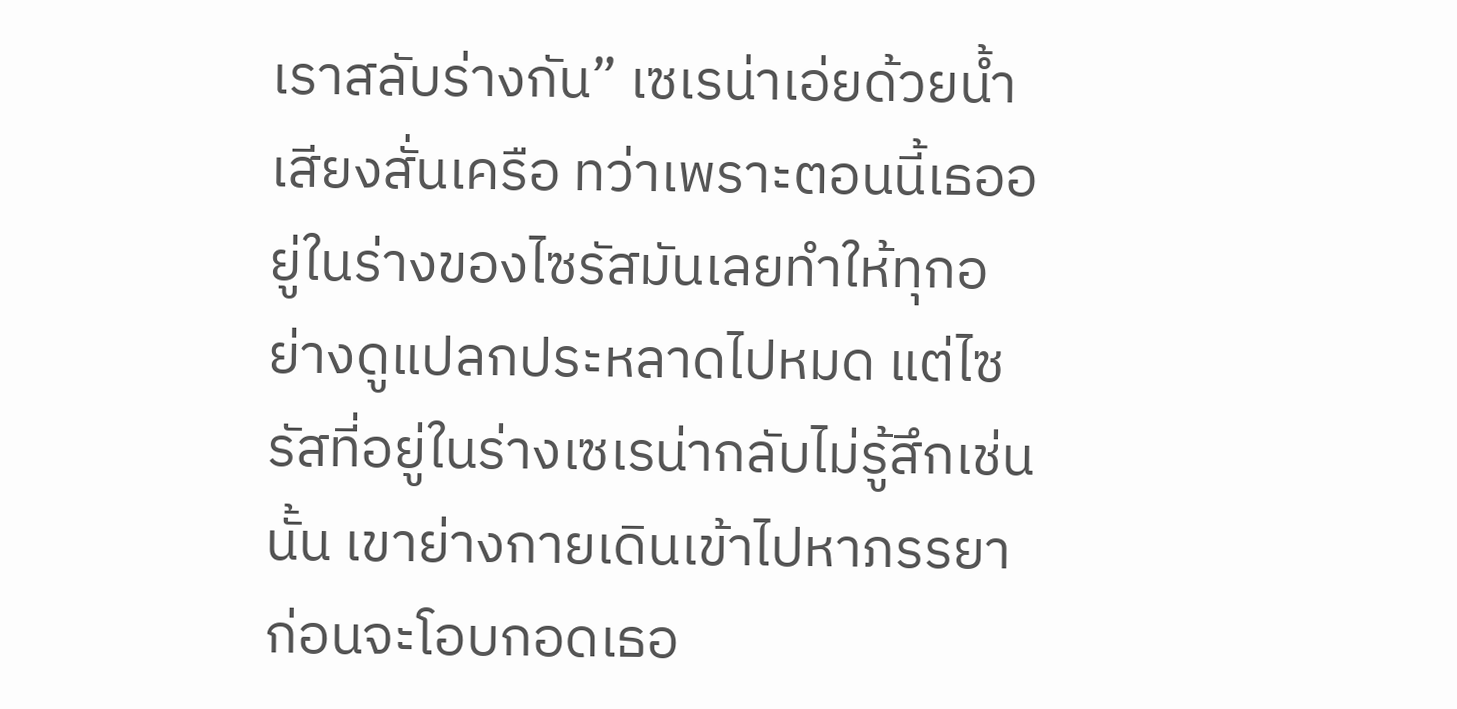เราสลับร่างกัน” เซเรน่าเอ่ยด้วยน้ำเสียงสั่นเครือ ทว่าเพราะตอนนี้เธออยู่ในร่างของไซรัสมันเลยทำให้ทุกอย่างดูแปลกประหลาดไปหมด แต่ไซรัสที่อยู่ในร่างเซเรน่ากลับไม่รู้สึกเช่นนั้น เขาย่างกายเดินเข้าไปหาภรรยาก่อนจะโอบกอดเธอ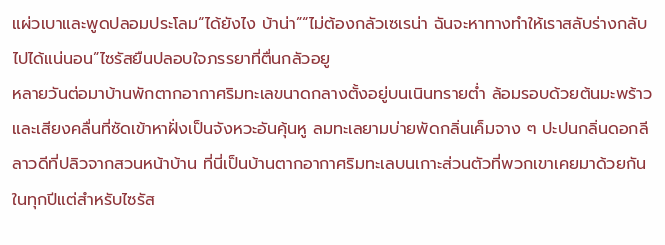แผ่วเบาและพูดปลอมประโลม“ได้ยังไง บ้าน่า”“ไม่ต้องกลัวเซเรน่า ฉันจะหาทางทำให้เราสลับร่างกลับไปได้แน่นอน”ไซรัสยืนปลอบใจภรรยาที่ตื่นกลัวอยู
หลายวันต่อมาบ้านพักตากอากาศริมทะเลขนาดกลางตั้งอยู่บนเนินทรายต่ำ ล้อมรอบด้วยต้นมะพร้าวและเสียงคลื่นที่ซัดเข้าหาฝั่งเป็นจังหวะอันคุ้นหู ลมทะเลยามบ่ายพัดกลิ่นเค็มจาง ๆ ปะปนกลิ่นดอกลีลาวดีที่ปลิวจากสวนหน้าบ้าน ที่นี่เป็นบ้านตากอากาศริมทะเลบนเกาะส่วนตัวที่พวกเขาเคยมาด้วยกันในทุกปีแต่สำหรับไซรัส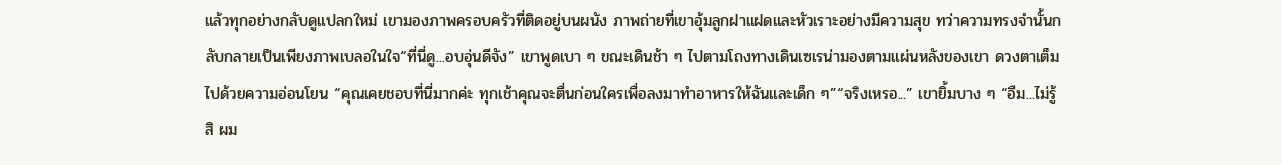แล้วทุกอย่างกลับดูแปลกใหม่ เขามองภาพครอบครัวที่ติดอยู่บนผนัง ภาพถ่ายที่เขาอุ้มลูกฝาแฝดและหัวเราะอย่างมีความสุข ทว่าความทรงจำนั้นกลับกลายเป็นเพียงภาพเบลอในใจ“ที่นี่ดู...อบอุ่นดีจัง” เขาพูดเบา ๆ ขณะเดินช้า ๆ ไปตามโถงทางเดินเซเรน่ามองตามแผ่นหลังของเขา ดวงตาเต็มไปด้วยความอ่อนโยน “คุณเคยชอบที่นี่มากค่ะ ทุกเช้าคุณจะตื่นก่อนใครเพื่อลงมาทำอาหารให้ฉันและเด็ก ๆ”“จริงเหรอ...” เขายิ้มบาง ๆ “อืม...ไม่รู้สิ ผม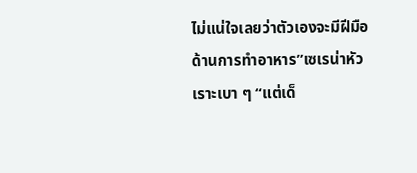ไม่แน่ใจเลยว่าตัวเองจะมีฝีมือด้านการทำอาหาร”เซเรน่าหัวเราะเบา ๆ “แต่เด็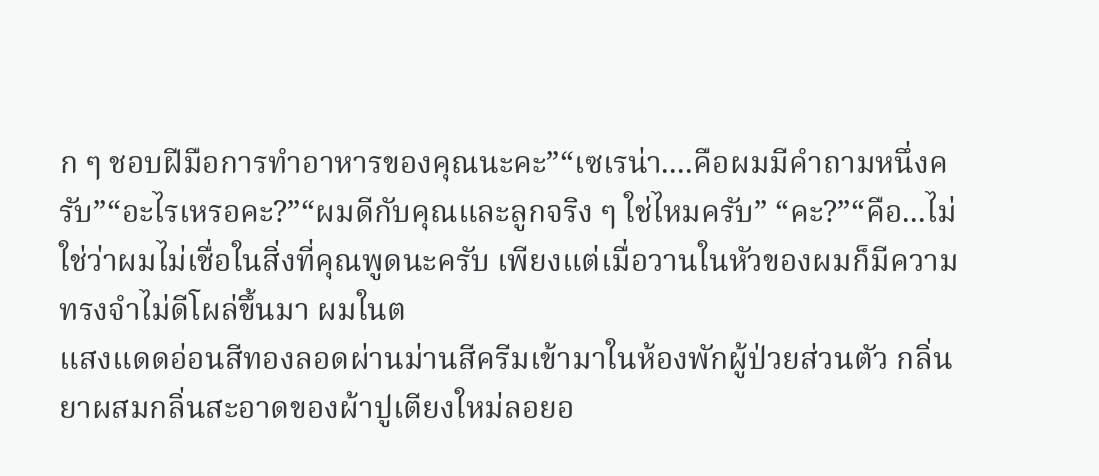ก ๆ ชอบฝีมือการทำอาหารของคุณนะคะ”“เซเรน่า....คือผมมีคำถามหนึ่งครับ”“อะไรเหรอคะ?”“ผมดีกับคุณและลูกจริง ๆ ใช่ไหมครับ” “คะ?”“คือ...ไม่ใช่ว่าผมไม่เชื่อในสิ่งที่คุณพูดนะครับ เพียงแต่เมื่อวานในหัวของผมก็มีความทรงจำไม่ดีโผล่ขึ้นมา ผมในต
แสงแดดอ่อนสีทองลอดผ่านม่านสีครีมเข้ามาในห้องพักผู้ป่วยส่วนตัว กลิ่นยาผสมกลิ่นสะอาดของผ้าปูเตียงใหม่ลอยอ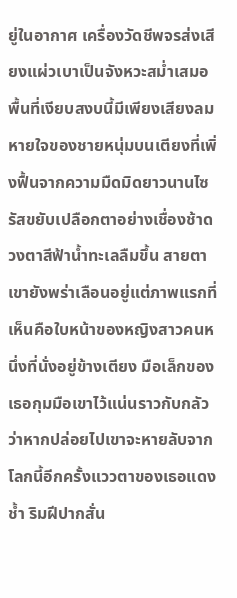ยู่ในอากาศ เครื่องวัดชีพจรส่งเสียงแผ่วเบาเป็นจังหวะสม่ำเสมอ พื้นที่เงียบสงบนี้มีเพียงเสียงลมหายใจของชายหนุ่มบนเตียงที่เพิ่งฟื้นจากความมืดมิดยาวนานไซรัสขยับเปลือกตาอย่างเชื่องช้าดวงตาสีฟ้าน้ำทะเลลืมขึ้น สายตาเขายังพร่าเลือนอยู่แต่ภาพแรกที่เห็นคือใบหน้าของหญิงสาวคนหนึ่งที่นั่งอยู่ข้างเตียง มือเล็กของเธอกุมมือเขาไว้แน่นราวกับกลัวว่าหากปล่อยไปเขาจะหายลับจากโลกนี้อีกครั้งแววตาของเธอแดงช้ำ ริมฝีปากสั่น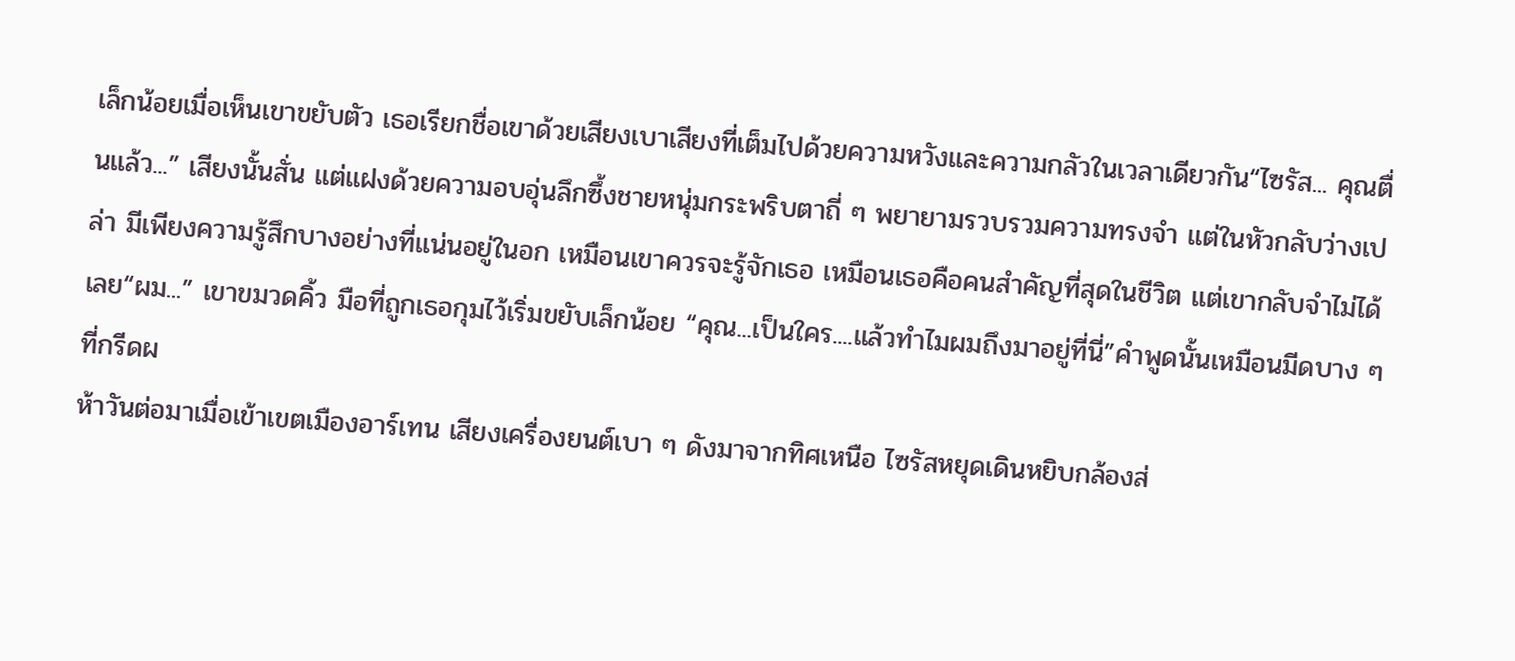เล็กน้อยเมื่อเห็นเขาขยับตัว เธอเรียกชื่อเขาด้วยเสียงเบาเสียงที่เต็มไปด้วยความหวังและความกลัวในเวลาเดียวกัน“ไซรัส... คุณตื่นแล้ว...” เสียงนั้นสั่น แต่แฝงด้วยความอบอุ่นลึกซึ้งชายหนุ่มกระพริบตาถี่ ๆ พยายามรวบรวมความทรงจำ แต่ในหัวกลับว่างเปล่า มีเพียงความรู้สึกบางอย่างที่แน่นอยู่ในอก เหมือนเขาควรจะรู้จักเธอ เหมือนเธอคือคนสำคัญที่สุดในชีวิต แต่เขากลับจำไม่ได้เลย“ผม...” เขาขมวดคิ้ว มือที่ถูกเธอกุมไว้เริ่มขยับเล็กน้อย “คุณ...เป็นใคร....แล้วทำไมผมถึงมาอยู่ที่นี่”คำพูดนั้นเหมือนมีดบาง ๆ ที่กรีดผ
ห้าวันต่อมาเมื่อเข้าเขตเมืองอาร์เทน เสียงเครื่องยนต์เบา ๆ ดังมาจากทิศเหนือ ไซรัสหยุดเดินหยิบกล้องส่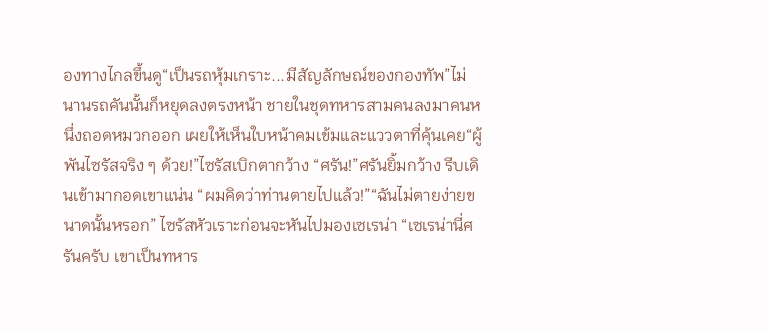องทางไกลขึ้นดู“เป็นรถหุ้มเกราะ...มีสัญลักษณ์ของกองทัพ”ไม่นานรถคันนั้นก็หยุดลงตรงหน้า ชายในชุดทหารสามคนลงมาคนหนึ่งถอดหมวกออก เผยให้เห็นใบหน้าคมเข้มและแววตาที่คุ้นเคย“ผู้พันไซรัสจริง ๆ ด้วย!”ไซรัสเบิกตากว้าง “ศรัน!”ศรันยิ้มกว้าง รีบเดินเข้ามากอดเขาแน่น “ผมคิดว่าท่านตายไปแล้ว!”“ฉันไม่ตายง่ายขนาดนั้นหรอก” ไซรัสหัวเราะก่อนจะหันไปมองเซเรน่า “เซเรน่านี่ศรันครับ เขาเป็นทหาร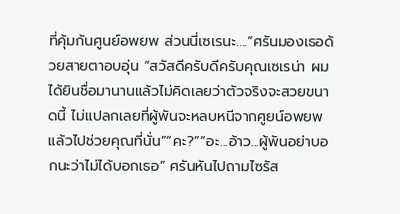ที่คุ้มกันศูนย์อพยพ ส่วนนี่เซเรนะ....”ศรันมองเธอด้วยสายตาอบอุ่น “สวัสดีครับดีครับคุณเซเรน่า ผมได้ยินชื่อมานานแล้วไม่คิดเลยว่าตัวจริงจะสวยขนาดนี้ ไม่แปลกเลยที่ผู้พันจะหลบหนีจากศูยน์อพยพแล้วไปช่วยคุณที่นั่น”“คะ?”“อะ...อ้าว...ผู้พันอย่าบอกนะว่าไม่ได้บอกเธอ” ศรันหันไปถามไซรัส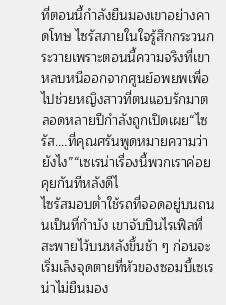ที่ตอนนี้กำลังยืนมองเขาอย่างคาดโทษ ไซรัสภายในใจรู้สึกกระวนกระวายเพราะตอนนี้ความจริงที่เขาหลบหนีออกจากศูนย์อพยพเพื่อไปช่วยหญิงสาวที่ตนแอบรักมาตลอดหลายปีกำลังถูกเปิดเผย“ไซรัส....ที่คุณศรันพูดหมายความว่ายังไง”“เซเรน่าเรื่องนี้พวกเราค่อยคุยกันทีหลังดีไ
ไซรัสมอบต่ำใช้รถที่จอดอยู่บนถนนเป็นที่กำบัง เขาจับปืนไรเฟิลที่สะพายไว้บนหลังขึ้นช้า ๆ ก่อนจะเริ่มเล็งจุดตายที่หัวของซอมบี้เซเรน่าไม่ยืนมอง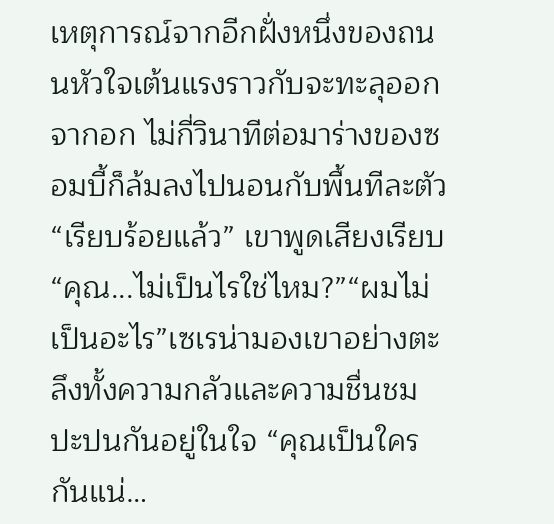เหตุการณ์จากอีกฝั่งหนึ่งของถนนหัวใจเต้นแรงราวกับจะทะลุออกจากอก ไม่กี่วินาทีต่อมาร่างของซอมบี้ก็ล้มลงไปนอนกับพื้นทีละตัว “เรียบร้อยแล้ว” เขาพูดเสียงเรียบ“คุณ...ไม่เป็นไรใช่ไหม?”“ผมไม่เป็นอะไร”เซเรน่ามองเขาอย่างตะลึงทั้งความกลัวและความชื่นชมปะปนกันอยู่ในใจ “คุณเป็นใครกันแน่…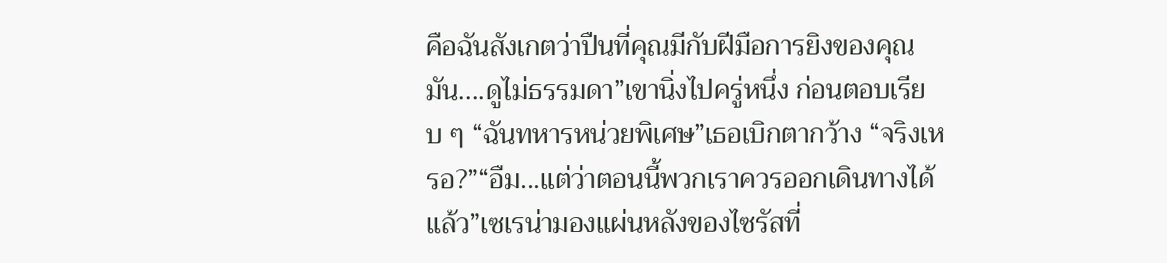คือฉันสังเกตว่าปืนที่คุณมีกับฝีมือการยิงของคุณมัน....ดูไม่ธรรมดา”เขานิ่งไปครู่หนึ่ง ก่อนตอบเรียบ ๆ “ฉันทหารหน่วยพิเศษ”เธอเบิกตากว้าง “จริงเหรอ?”“อืม...แต่ว่าตอนนี้พวกเราควรออกเดินทางได้แล้ว”เซเรน่ามองแผ่นหลังของไซรัสที่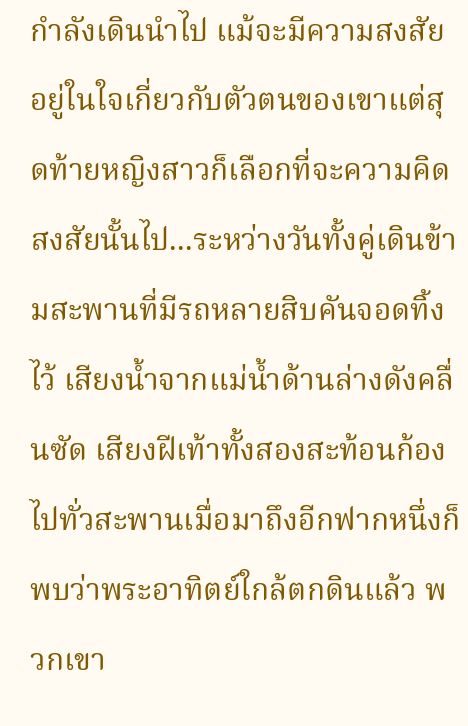กำลังเดินนำไป แม้จะมีความสงสัยอยู่ในใจเกี่ยวกับตัวตนของเขาแต่สุดท้ายหญิงสาวก็เลือกที่จะความคิดสงสัยนั้นไป...ระหว่างวันทั้งคู่เดินข้ามสะพานที่มีรถหลายสิบคันจอดทิ้งไว้ เสียงน้ำจากแม่น้ำด้านล่างดังคลื่นซัด เสียงฝีเท้าทั้งสองสะท้อนก้องไปทั่วสะพานเมื่อมาถึงอีกฟากหนึ่งก็พบว่าพระอาทิตย์ใกล้ตกดินแล้ว พวกเขา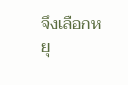จึงเลือกหยุ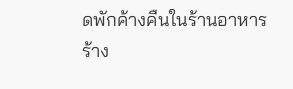ดพักค้างคืนในร้านอาหารร้าง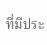ที่มีประ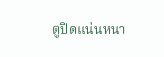ตูปิดแน่นหนา